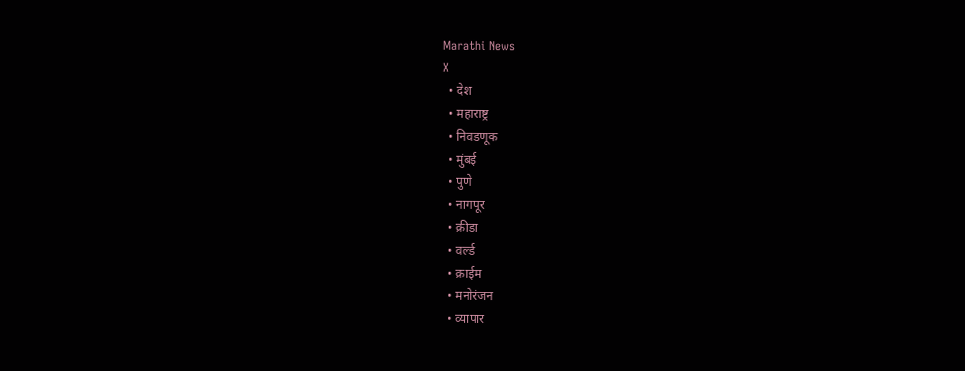Marathi News
X
  • देश
  • महाराष्ट्र
  • निवडणूक
  • मुंबई
  • पुणे
  • नागपूर
  • क्रीडा
  • वर्ल्ड
  • क्राईम
  • मनोरंजन
  • व्यापार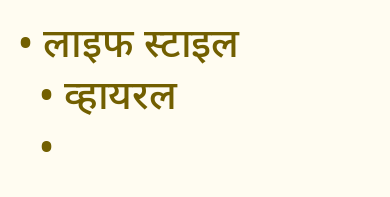• लाइफ स्टाइल
  • व्हायरल
  •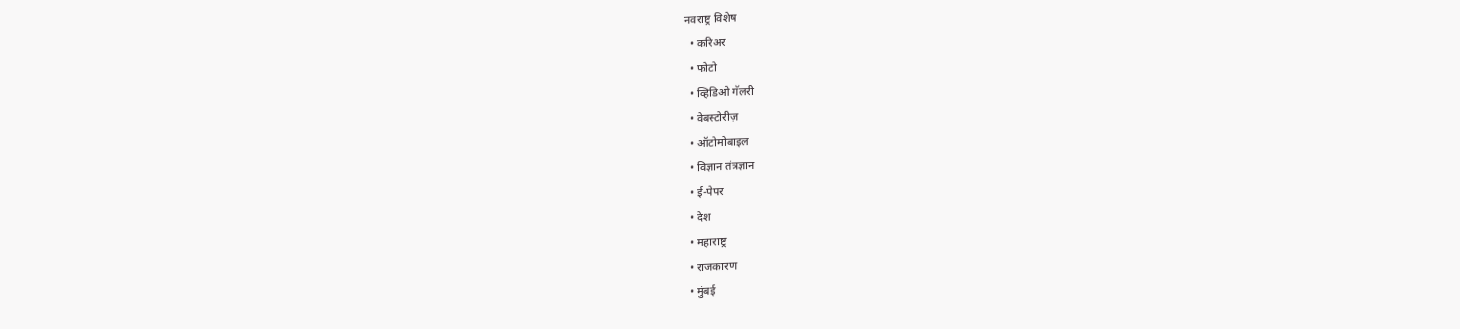नवराष्ट्र विशेष
  • करिअर
  • फोटो
  • व्हिडिओ गॅलरी
  • वेबस्टोरीज़
  • ऑटोमोबाइल
  • विज्ञान तंत्रज्ञान
  • ई-पेपर
  • देश
  • महाराष्ट्र
  • राजकारण
  • मुंबई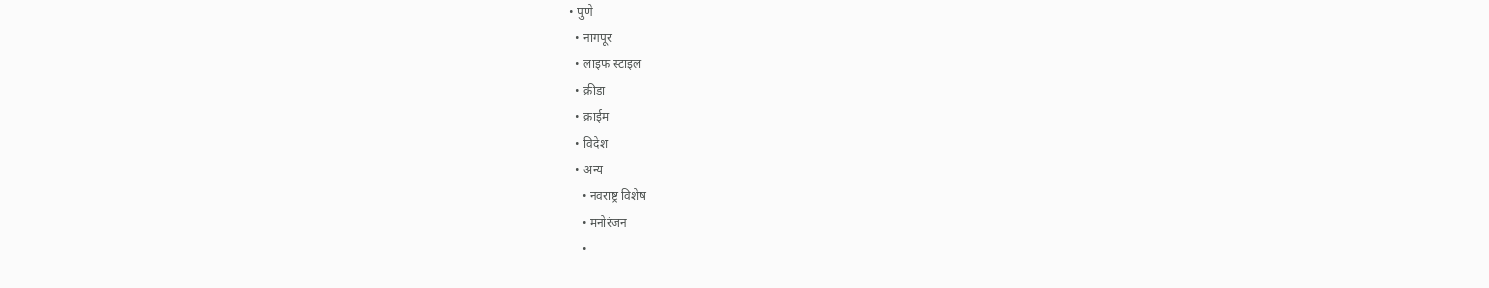• पुणे
  • नागपूर
  • लाइफ स्टाइल
  • क्रीडा
  • क्राईम
  • विदेश
  • अन्य
    • नवराष्ट्र विशेष
    • मनोरंजन
    •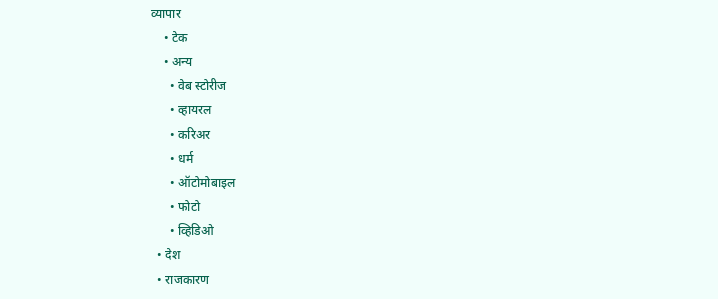व्यापार
    • टेक
    • अन्य
      • वेब स्टोरीज
      • व्हायरल
      • करिअर
      • धर्म
      • ऑटोमोबाइल
      • फोटो
      • व्हिडिओ
  • देश
  • राजकारण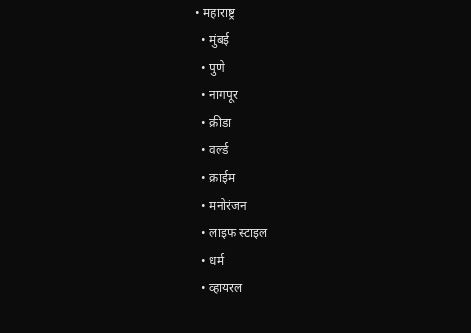• महाराष्ट्र
  • मुंबई
  • पुणे
  • नागपूर
  • क्रीडा
  • वर्ल्ड
  • क्राईम
  • मनोरंजन
  • लाइफ स्टाइल
  • धर्म
  • व्हायरल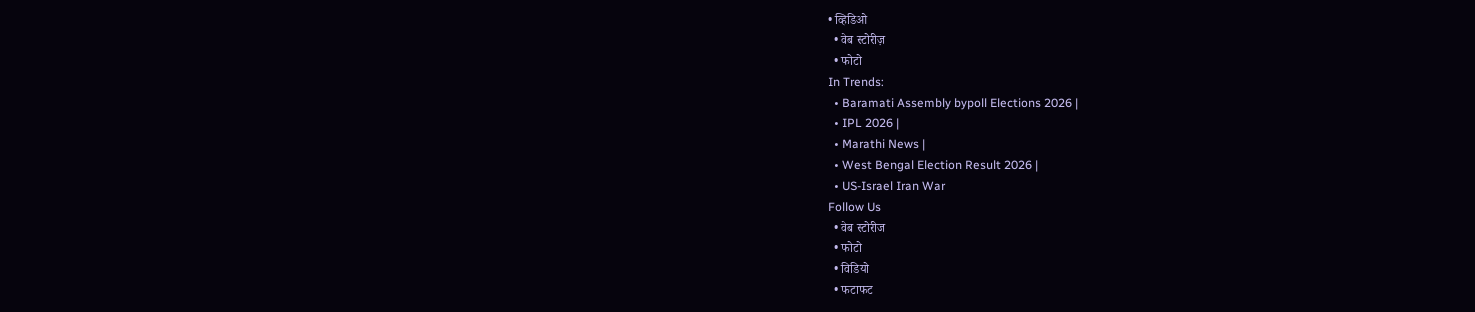• व्हिडिओ
  • वेब स्टोरीज़
  • फोटो
In Trends:
  • Baramati Assembly bypoll Elections 2026 |
  • IPL 2026 |
  • Marathi News |
  • West Bengal Election Result 2026 |
  • US-Israel Iran War
Follow Us
  • वेब स्टोरीज
  • फोटो
  • विडियो
  • फटाफट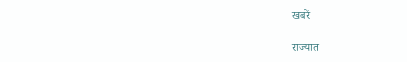खबरें

राज्यात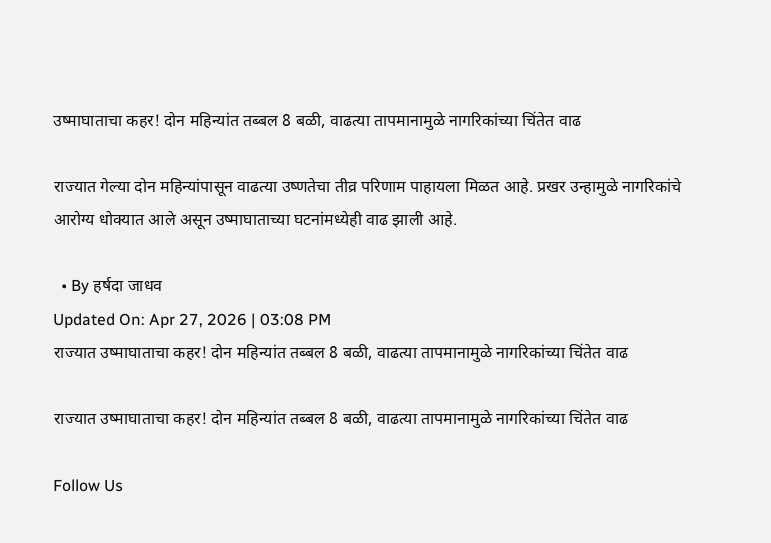उष्माघाताचा कहर! दोन महिन्यांत तब्बल 8 बळी, वाढत्या तापमानामुळे नागरिकांच्या चिंतेत वाढ

राज्यात गेल्या दोन महिन्यांपासून वाढत्या उष्णतेचा तीव्र परिणाम पाहायला मिळत आहे. प्रखर उन्हामुळे नागरिकांचे आरोग्य धोक्यात आले असून उष्माघाताच्या घटनांमध्येही वाढ झाली आहे.

  • By हर्षदा जाधव
Updated On: Apr 27, 2026 | 03:08 PM
राज्यात उष्माघाताचा कहर! दोन महिन्यांत तब्बल 8 बळी, वाढत्या तापमानामुळे नागरिकांच्या चिंतेत वाढ

राज्यात उष्माघाताचा कहर! दोन महिन्यांत तब्बल 8 बळी, वाढत्या तापमानामुळे नागरिकांच्या चिंतेत वाढ

Follow Us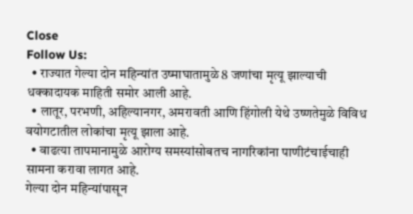Close
Follow Us:
  • राज्यात गेल्या दोन महिन्यांत उष्माघातामुळे 8 जणांचा मृत्यू झाल्याची धक्कादायक माहिती समोर आली आहे.
  • लातूर, परभणी, अहिल्यानगर, अमरावती आणि हिंगोली येथे उष्णतेमुळे विविध वयोगटातील लोकांचा मृत्यू झाला आहे.
  • वाढत्या तापमानामुळे आरोग्य समस्यांसोबतच नागरिकांना पाणीटंचाईचाही सामना करावा लागत आहे.
गेल्या दोन महिन्यांपासून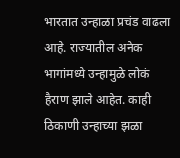भारतात उन्हाळा प्रचंड वाढला आहे. राज्यातील अनेक भागांमध्ये उन्हामुळे लोकं हैराण झाले आहेत. काही ठिकाणी उन्हाच्या झळा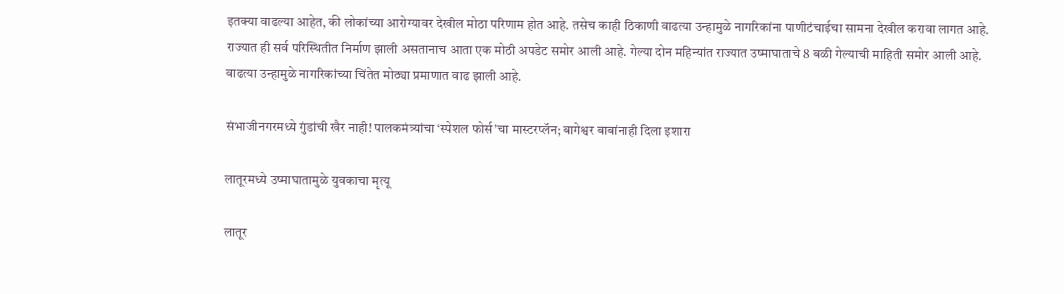इतक्या वाढल्या आहेत, की लोकांच्या आरोग्यावर देखील मोठा परिणाम होत आहे. तसेच काही ठिकाणी वाढत्या उन्हामुळे नागरिकांना पाणीटंचाईचा सामना देखील करावा लागत आहे. राज्यात ही सर्व परिस्थितीत निर्माण झाली असतानाच आता एक मोठी अपडेट समोर आली आहे. गेल्या दोन महिन्यांत राज्यात उष्माघाताचे 8 बळी गेल्याची माहिती समोर आली आहे. वाढत्या उन्हामुळे नागरिकांच्या चिंतेत मोठ्या प्रमाणात वाढ झाली आहे.

संभाजीनगरमध्ये गुंडांची खैर नाही! पालकमंत्र्यांचा ‘स्पेशल फोर्स’चा मास्टरप्लॅन; बागेश्वर बाबांनाही दिला इशारा

लातूरमध्ये उष्माघातामुळे युवकाचा मृत्यू

लातूर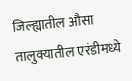जिल्ह्यातील औसा तालुक्यातील एरंडीमध्ये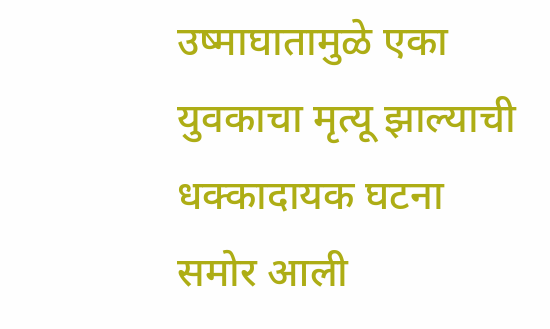उष्माघातामुळे एका युवकाचा मृत्यू झाल्याची धक्कादायक घटना समोर आली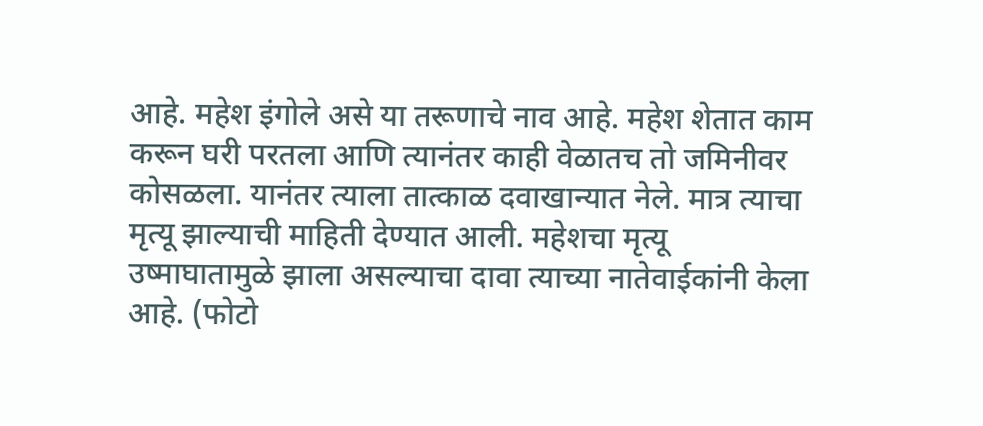आहे. महेश इंगोले असे या तरूणाचे नाव आहे. महेश शेतात काम करून घरी परतला आणि त्यानंतर काही वेळातच तो जमिनीवर कोसळला. यानंतर त्याला तात्काळ दवाखान्यात नेले. मात्र त्याचा मृत्यू झाल्याची माहिती देण्यात आली. महेशचा मृत्यू उष्माघातामुळे झाला असल्याचा दावा त्याच्या नातेवाईकांनी केला आहे. (फोटो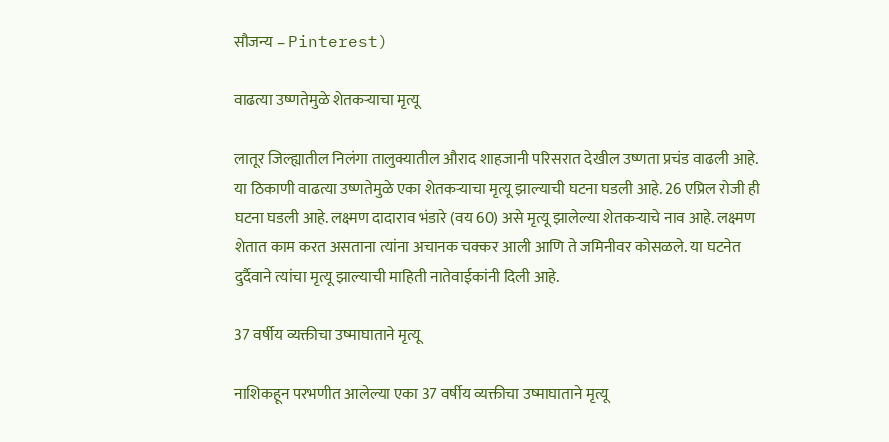सौजन्य – Pinterest)

वाढत्या उष्णतेमुळे शेतकऱ्याचा मृत्यू

लातूर जिल्ह्यातील निलंगा तालुक्यातील औराद शाहजानी परिसरात देखील उष्णता प्रचंड वाढली आहे. या ठिकाणी वाढत्या उष्णतेमुळे एका शेतकऱ्याचा मृत्यू झाल्याची घटना घडली आहे. 26 एप्रिल रोजी ही घटना घडली आहे. लक्ष्मण दादाराव भंडारे (वय 60) असे मृत्यू झालेल्या शेतकऱ्याचे नाव आहे. लक्ष्मण शेतात काम करत असताना त्यांना अचानक चक्कर आली आणि ते जमिनीवर कोसळले. या घटनेत दुर्दैवाने त्यांचा मृत्यू झाल्याची माहिती नातेवाईकांनी दिली आहे.

37 वर्षीय व्यक्तीचा उष्माघाताने मृत्यू

नाशिकहून परभणीत आलेल्या एका 37 वर्षीय व्यक्तीचा उष्माघाताने मृत्यू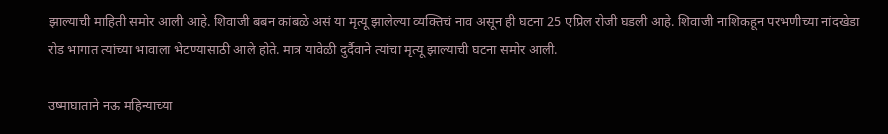झाल्याची माहिती समोर आली आहे. शिवाजी बबन कांबळे असं या मृत्यू झालेल्या व्यक्तिचं नाव असून ही घटना 25 एप्रिल रोजी घडली आहे. शिवाजी नाशिकहून परभणीच्या नांदखेडा रोड भागात त्यांच्या भावाला भेटण्यासाठी आले होते. मात्र यावेळी दुर्दैवाने त्यांचा मृत्यू झाल्याची घटना समोर आली.

उष्माघाताने नऊ महिन्याच्या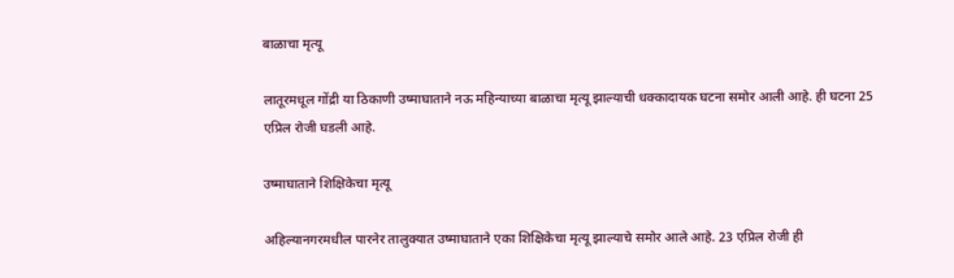बाळाचा मृत्यू

लातूरमधूल गोंद्री या ठिकाणी उष्माघाताने नऊ महिन्याच्या बाळाचा मृत्यू झाल्याची धक्कादायक घटना समोर आली आहे. ही घटना 25 एप्रिल रोजी घडली आहे.

उष्माघाताने शिक्षिकेचा मृत्यू

अहिल्यानगरमधील पारनेर तालुक्यात उष्माघाताने एका शिक्षिकेचा मृत्यू झाल्याचे समोर आले आहे. 23 एप्रिल रोजी ही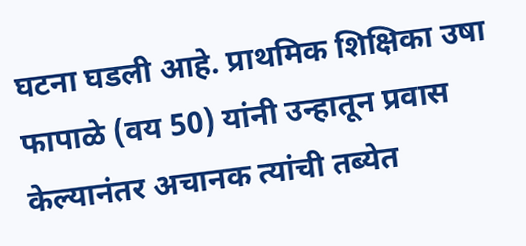घटना घडली आहे. प्राथमिक शिक्षिका उषा फापाळे (वय 50) यांनी उन्हातून प्रवास केल्यानंतर अचानक त्यांची तब्येत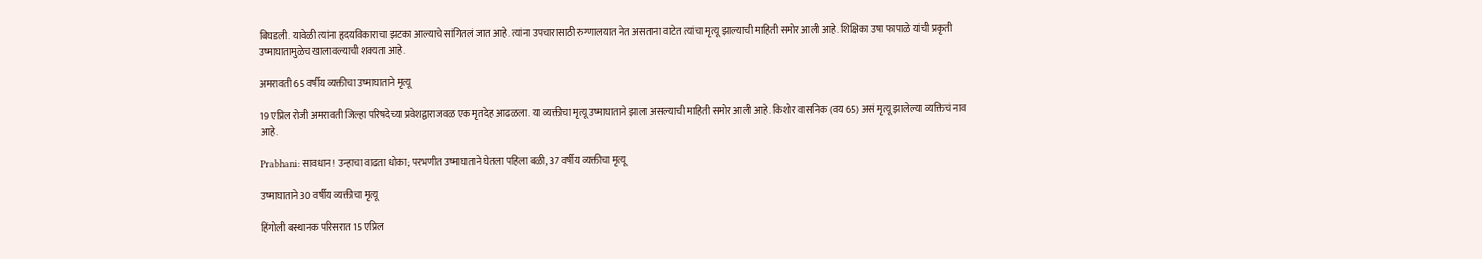बिघडली. यावेळी त्यांना हृदयविकाराचा झटका आल्याचे सांगितलं जात आहे. त्यांना उपचारासाठी रुग्णालयात नेत असताना वाटेत त्यांचा मृत्यू झाल्याची माहिती समोर आली आहे. शिक्षिका उषा फापाळे यांची प्रकृती उष्माघातामुळेच खालावल्याची शक्यता आहे.

अमरावती 65 वर्षीय व्यक्तीचा उष्माघाताने मृत्यू

19 एप्रिल रोजी अमरावती जिल्हा परिषदेच्या प्रवेशद्वाराजवळ एक मृतदेह आढळला. या व्यक्तीचा मृत्यू उष्माघाताने झाला असल्याची माहिती समोर आली आहे. किशोर वासनिक (वय 65) असं मृत्यू झालेल्या व्यक्तिचं नाव आहे.

Prabhani: सावधान! उन्हाचा वाढता धोका; परभणीत उष्माघाताने घेतला पहिला बळी, 37 वर्षीय व्यक्तीचा मृत्यू

उष्माघाताने 30 वर्षीय व्यक्तीचा मृत्यू

हिंगोली बस्थानक परिसरात 15 एप्रिल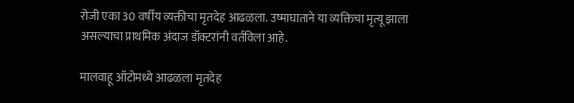रोजी एका 30 वर्षीय व्यक्तीचा मृतदेह आढळला. उष्माघाताने या व्यक्तिचा मृत्यू झाला असल्याचा प्राथमिक अंदाज डॉक्टरांनी वर्तविला आहे.

मालवाहू ऑटोमध्ये आढळला मृतदेह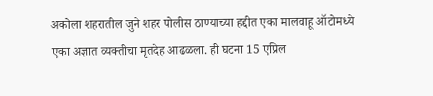अकोला शहरातील जुने शहर पोलीस ठाण्याच्या हद्दीत एका मालवाहू ऑटोमध्ये एका अज्ञात व्यक्तीचा मृतदेह आढळला. ही घटना 15 एप्रिल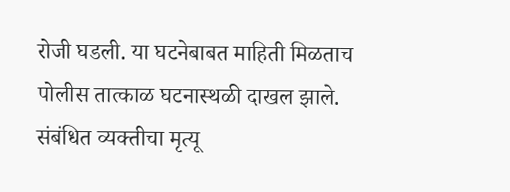रोजी घडली. या घटनेबाबत माहिती मिळताच पोलीस तात्काळ घटनास्थळी दाखल झाले. संबंधित व्यक्तीचा मृत्यू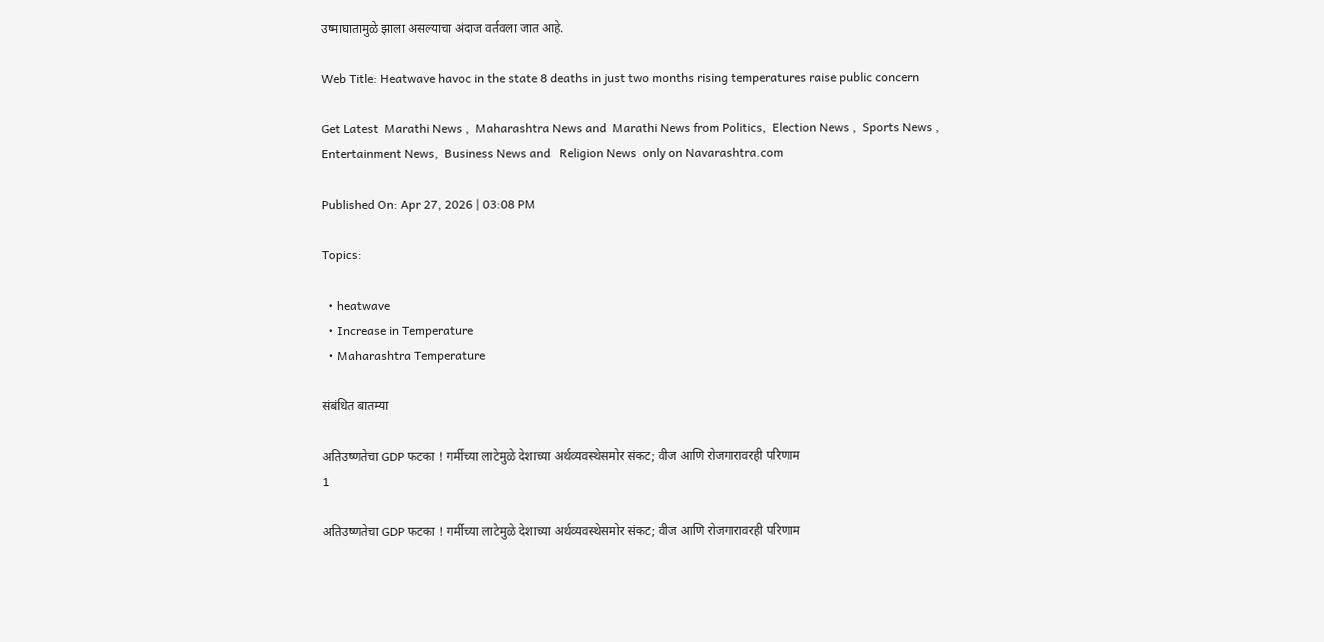उष्माघातामुळे झाला असल्याचा अंदाज वर्तवला जात आहे.

Web Title: Heatwave havoc in the state 8 deaths in just two months rising temperatures raise public concern

Get Latest  Marathi News ,  Maharashtra News and  Marathi News from Politics,  Election News ,  Sports News ,  Entertainment News,  Business News and   Religion News  only on Navarashtra.com

Published On: Apr 27, 2026 | 03:08 PM

Topics:

  • heatwave
  • Increase in Temperature
  • Maharashtra Temperature

संबंधित बातम्या

अतिउष्णतेचा GDP फटका ! गर्मीच्या लाटेमुळे देशाच्या अर्थव्यवस्थेसमोर संकट; वीज आणि रोजगारावरही परिणाम
1

अतिउष्णतेचा GDP फटका ! गर्मीच्या लाटेमुळे देशाच्या अर्थव्यवस्थेसमोर संकट; वीज आणि रोजगारावरही परिणाम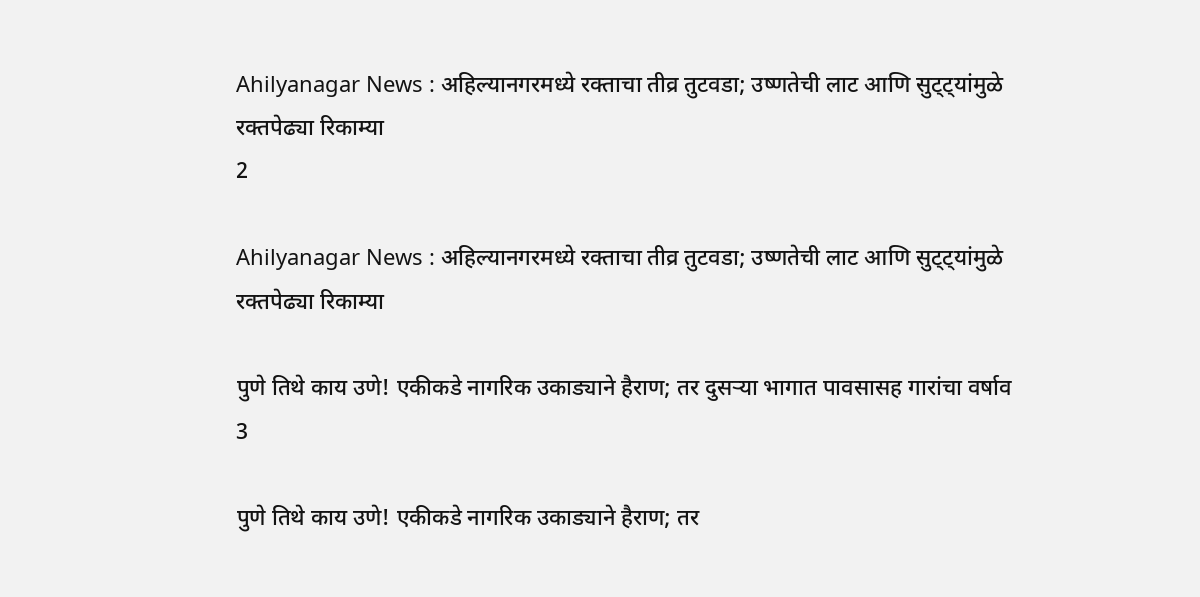Ahilyanagar News : अहिल्यानगरमध्ये रक्ताचा तीव्र तुटवडा; उष्णतेची लाट आणि सुट्ट्यांमुळे रक्तपेढ्या रिकाम्या
2

Ahilyanagar News : अहिल्यानगरमध्ये रक्ताचा तीव्र तुटवडा; उष्णतेची लाट आणि सुट्ट्यांमुळे रक्तपेढ्या रिकाम्या

पुणे तिथे काय उणे! एकीकडे नागरिक उकाड्याने हैराण; तर दुसऱ्या भागात पावसासह गारांचा वर्षाव
3

पुणे तिथे काय उणे! एकीकडे नागरिक उकाड्याने हैराण; तर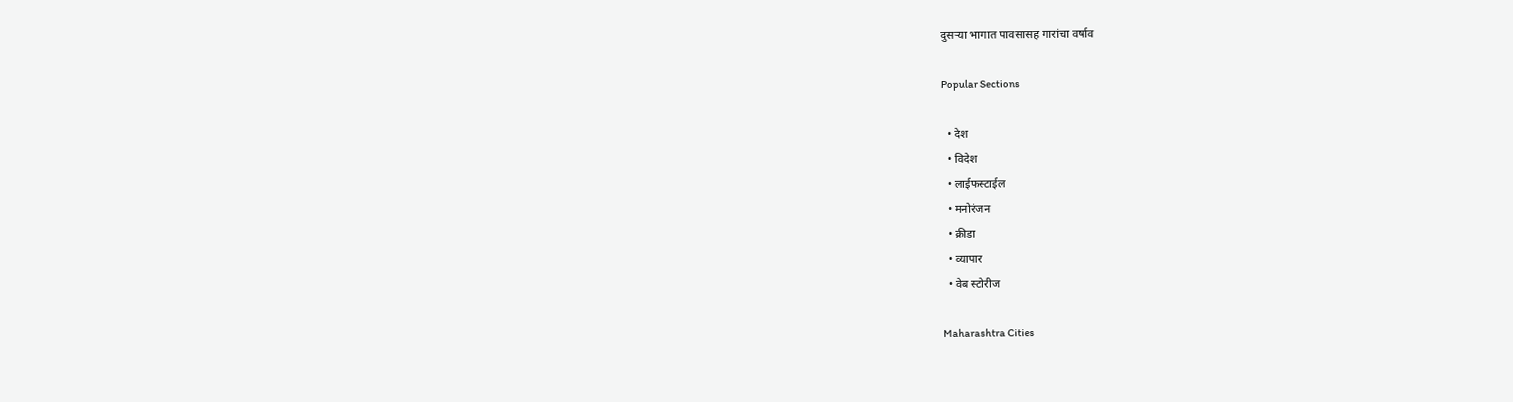दुसऱ्या भागात पावसासह गारांचा वर्षाव

Popular Sections

  • देश
  • विदेश
  • लाईफस्टाईल
  • मनोरंजन
  • क्रीडा
  • व्यापार
  • वेब स्टोरीज

Maharashtra Cities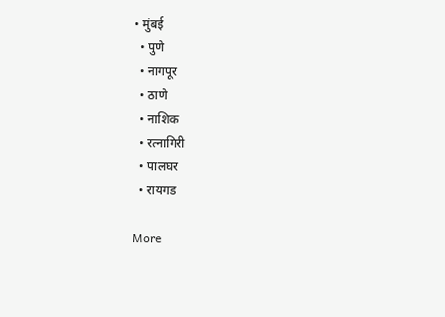• मुंबई
  • पुणे
  • नागपूर
  • ठाणे
  • नाशिक
  • रत्नागिरी
  • पालघर
  • रायगड

More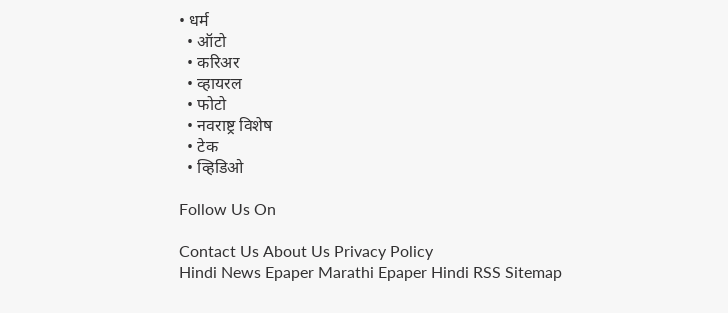• धर्म
  • ऑटो
  • करिअर
  • व्हायरल
  • फोटो
  • नवराष्ट्र विशेष
  • टेक
  • व्हिडिओ

Follow Us On

Contact Us About Us Privacy Policy
Hindi News Epaper Marathi Epaper Hindi RSS Sitemap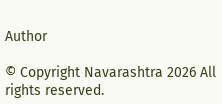Author

© Copyright Navarashtra 2026 All rights reserved.